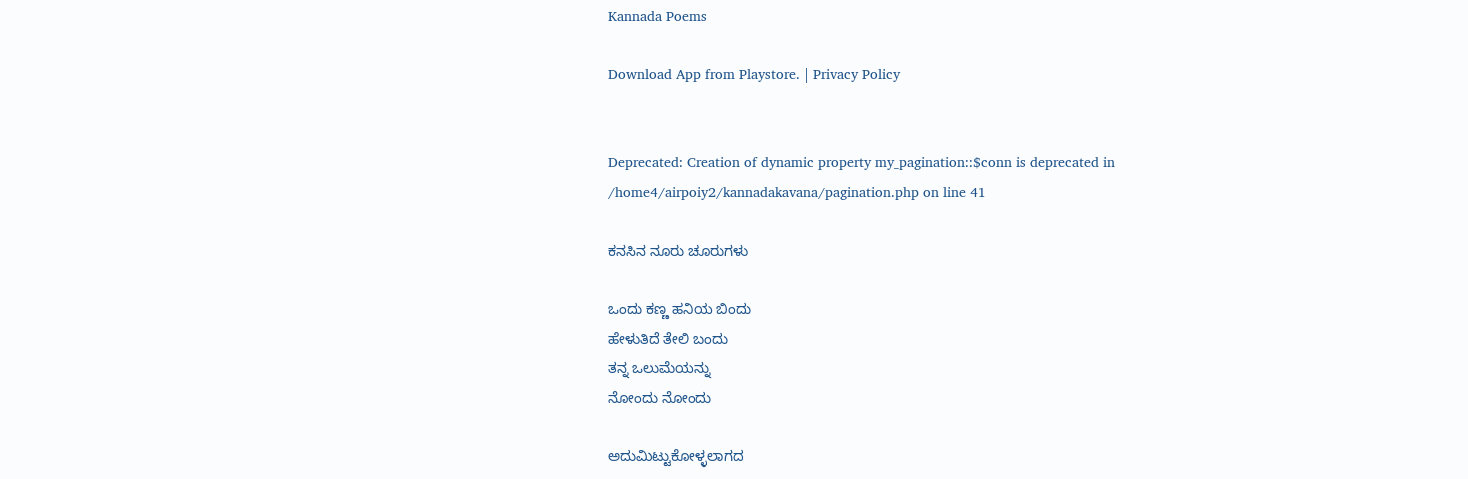Kannada Poems

Download App from Playstore. | Privacy Policy


Deprecated: Creation of dynamic property my_pagination::$conn is deprecated in /home4/airpoiy2/kannadakavana/pagination.php on line 41

ಕನಸಿನ ನೂರು ಚೂರುಗಳು

ಒಂದು ಕಣ್ಣ ಹನಿಯ ಬಿಂದು
ಹೇಳುತಿದೆ ತೇಲಿ ಬಂದು
ತನ್ನ ಒಲುಮೆಯನ್ನು
ನೋಂದು ನೋಂದು

ಅದುಮಿಟ್ಟುಕೋಳ್ಳಲಾಗದ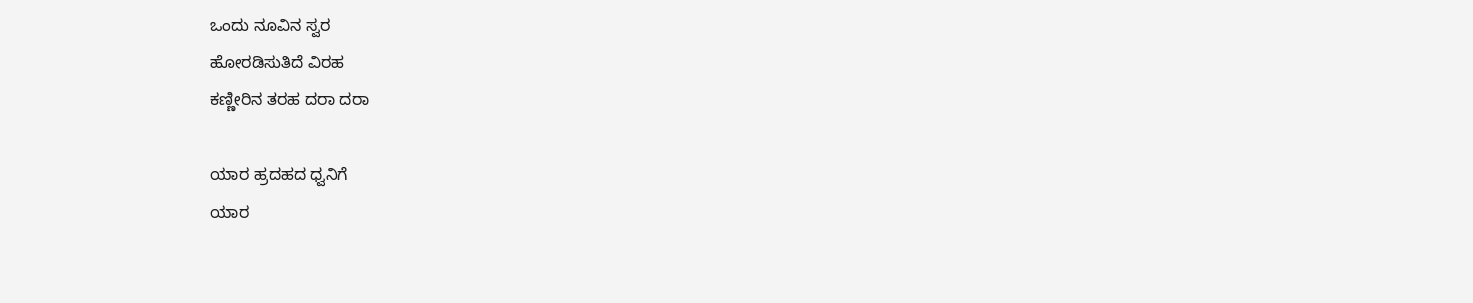ಒಂದು ನೂವಿನ ಸ್ವರ
ಹೋರಡಿಸುತಿದೆ ವಿರಹ
ಕಣ್ಣೀರಿನ ತರಹ ದರಾ ದರಾ

ಯಾರ ಹ್ರದಹದ ಧ್ವನಿಗೆ
ಯಾರ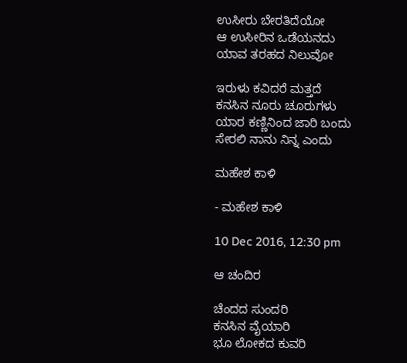ಉಸೀರು ಬೇರತಿದೆಯೋ
ಆ ಉಸೀರಿನ ಒಡೆಯನದು
ಯಾವ ತರಹದ ನಿಲುವೋ

ಇರುಳು ಕವಿದರೆ ಮತ್ತದೆ
ಕನಸಿನ ನೂರು ಚೂರುಗಳು
ಯಾರ ಕಣ್ಣಿನಿಂದ ಜಾರಿ ಬಂದು
ಸೇರಲಿ ನಾನು ನಿನ್ನ ಎಂದು

ಮಹೇಶ ಕಾಳಿ

- ಮಹೇಶ ಕಾಳಿ

10 Dec 2016, 12:30 pm

ಆ ಚಂದಿರ

ಚೆಂದದ ಸುಂದರಿ
ಕನಸಿನ ವೈಯಾರಿ
ಭೂ ಲೋಕದ ಕುವರಿ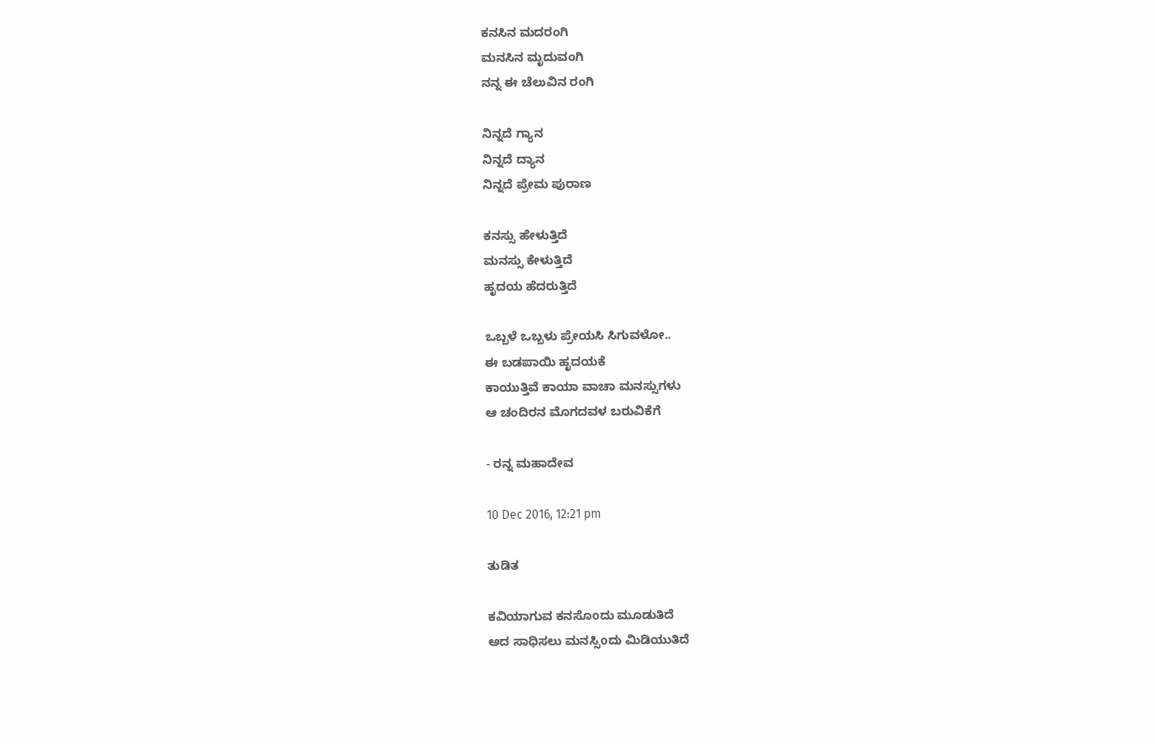ಕನಸಿನ ಮದರಂಗಿ
ಮನಸಿನ ಮೃದುವಂಗಿ
ನನ್ನ ಈ ಚೆಲುವಿನ ರಂಗಿ

ನಿನ್ನದೆ ಗ್ಯಾನ
ನಿನ್ನದೆ ದ್ಯಾನ
ನಿನ್ನದೆ ಪ್ರೇಮ ಪುರಾಣ

ಕನಸ್ಸು ಹೇಳುತ್ತಿದೆ
ಮನಸ್ಸು ಕೇಳುತ್ತಿದೆ
ಹೃದಯ ಹೆದರುತ್ತಿದೆ

ಒಬ್ಬಳೆ ಒಬ್ಬಳು ಪ್ರೇಯಸಿ ಸಿಗುವಳೋ..
ಈ ಬಡಪಾಯಿ ಹೃದಯಕೆ
ಕಾಯುತ್ತಿವೆ ಕಾಯಾ ವಾಚಾ ಮನಸ್ಸುಗಳು
ಆ ಚಂದಿರನ ಮೊಗದವಳ ಬರುವಿಕೆಗೆ

- ರನ್ನ ಮಹಾದೇವ

10 Dec 2016, 12:21 pm

ತುಡಿತ

ಕವಿಯಾಗುವ ಕನಸೊoದು ಮೂಡುತಿದೆ
ಅದ ಸಾಧಿಸಲು ಮನಸ್ಸಿoದು ಮಿಡಿಯುತಿದೆ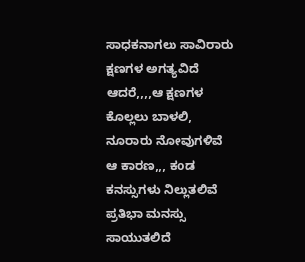ಸಾಧಕನಾಗಲು ಸಾವಿರಾರು ಕ್ಷಣಗಳ ಅಗತ್ಯವಿದೆ
ಆದರೆ,,,,ಆ ಕ್ಷಣಗಳ ಕೊಲ್ಲಲು ಬಾಳಲಿ,
ನೂರಾರು ನೋವುಗಳಿವೆ
ಆ ಕಾರಣ,,, ಕoಡ ಕನಸ್ಸುಗಳು ನಿಲ್ಲುತಲಿವೆ
ಪ್ರತಿಭಾ ಮನಸ್ಸು ಸಾಯುತಲಿದೆ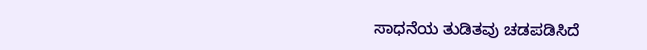ಸಾಧನೆಯ ತುಡಿತವು ಚಡಪಡಿಸಿದೆ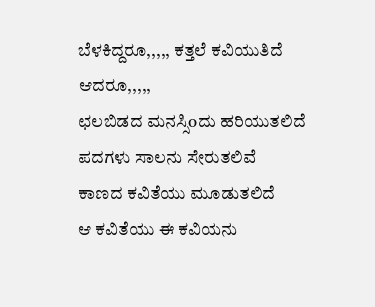ಬೆಳಕಿದ್ದರೂ,,,,, ಕತ್ತಲೆ ಕವಿಯುತಿದೆ
ಆದರೂ,,,,,
ಛಲಬಿಡದ ಮನಸ್ಸಿoದು ಹರಿಯುತಲಿದೆ
ಪದಗಳು ಸಾಲನು ಸೇರುತಲಿವೆ
ಕಾಣದ ಕವಿತೆಯು ಮೂಡುತಲಿದೆ
ಆ ಕವಿತೆಯು ಈ ಕವಿಯನು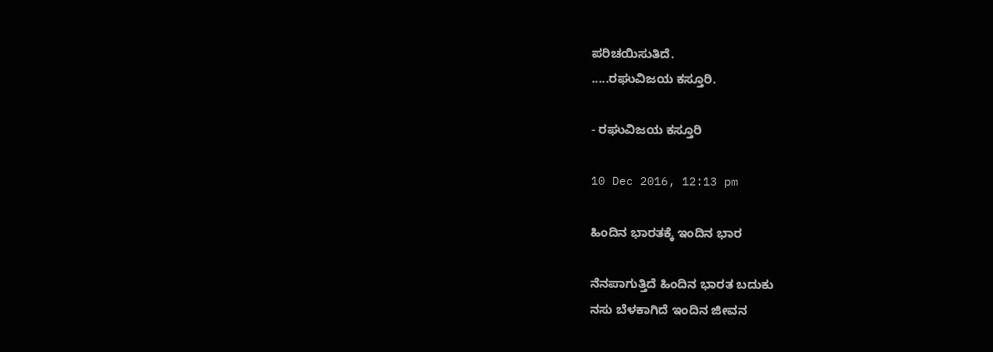ಪರಿಚಯಿಸುತಿದೆ.
.....ರಘುವಿಜಯ ಕಸ್ತೂರಿ.

- ರಘುವಿಜಯ ಕಸ್ತೂರಿ

10 Dec 2016, 12:13 pm

ಹಿಂದಿನ ಭಾರತಕ್ಕೆ ಇಂದಿನ ಭಾರ

ನೆನಪಾಗುತ್ತಿದೆ ಹಿಂದಿನ ಭಾರತ ಬದುಕು
ನಸು ಬೆಳಕಾಗಿದೆ ಇಂದಿನ ಜೀವನ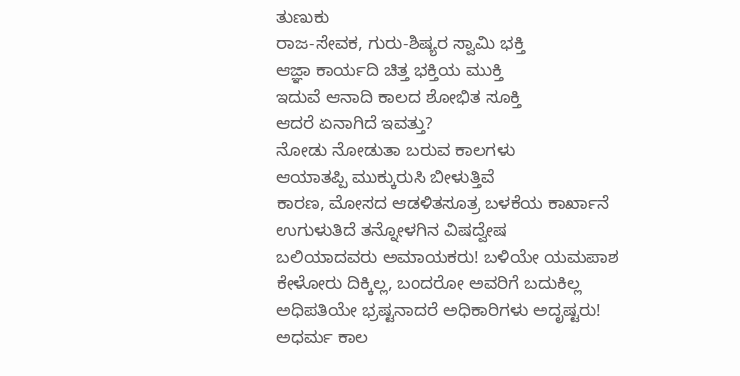ತುಣುಕು
ರಾಜ-ಸೇವಕ, ಗುರು-ಶಿಷ್ಯರ ಸ್ವಾಮಿ ಭಕ್ತಿ
ಆಜ್ಞಾ ಕಾರ್ಯದಿ ಚಿತ್ತ ಭಕ್ತಿಯ ಮುಕ್ತಿ
ಇದುವೆ ಆನಾದಿ ಕಾಲದ ಶೋಭಿತ ಸೂಕ್ತಿ
ಆದರೆ ಏನಾಗಿದೆ ಇವತ್ತು?
ನೋಡು ನೋಡುತಾ ಬರುವ ಕಾಲಗಳು
ಆಯಾತಪ್ಪಿ ಮುಕ್ಕುರುಸಿ ಬೀಳುತ್ತಿವೆ
ಕಾರಣ, ಮೋಸದ ಆಡಳಿತಸೂತ್ರ ಬಳಕೆಯ ಕಾರ್ಖಾನೆ
ಉಗುಳುತಿದೆ ತನ್ನೋಳಗಿನ ವಿಷದ್ವೇಷ
ಬಲಿಯಾದವರು ಅಮಾಯಕರು! ಬಳಿಯೇ ಯಮಪಾಶ
ಕೇಳೋರು ದಿಕ್ಕಿಲ್ಲ, ಬಂದರೋ ಅವರಿಗೆ ಬದುಕಿಲ್ಲ
ಅಧಿಪತಿಯೇ ಭ್ರಷ್ಟನಾದರೆ ಅಧಿಕಾರಿಗಳು ಅದೃಷ್ಟರು!
ಅಧರ್ಮ ಕಾಲ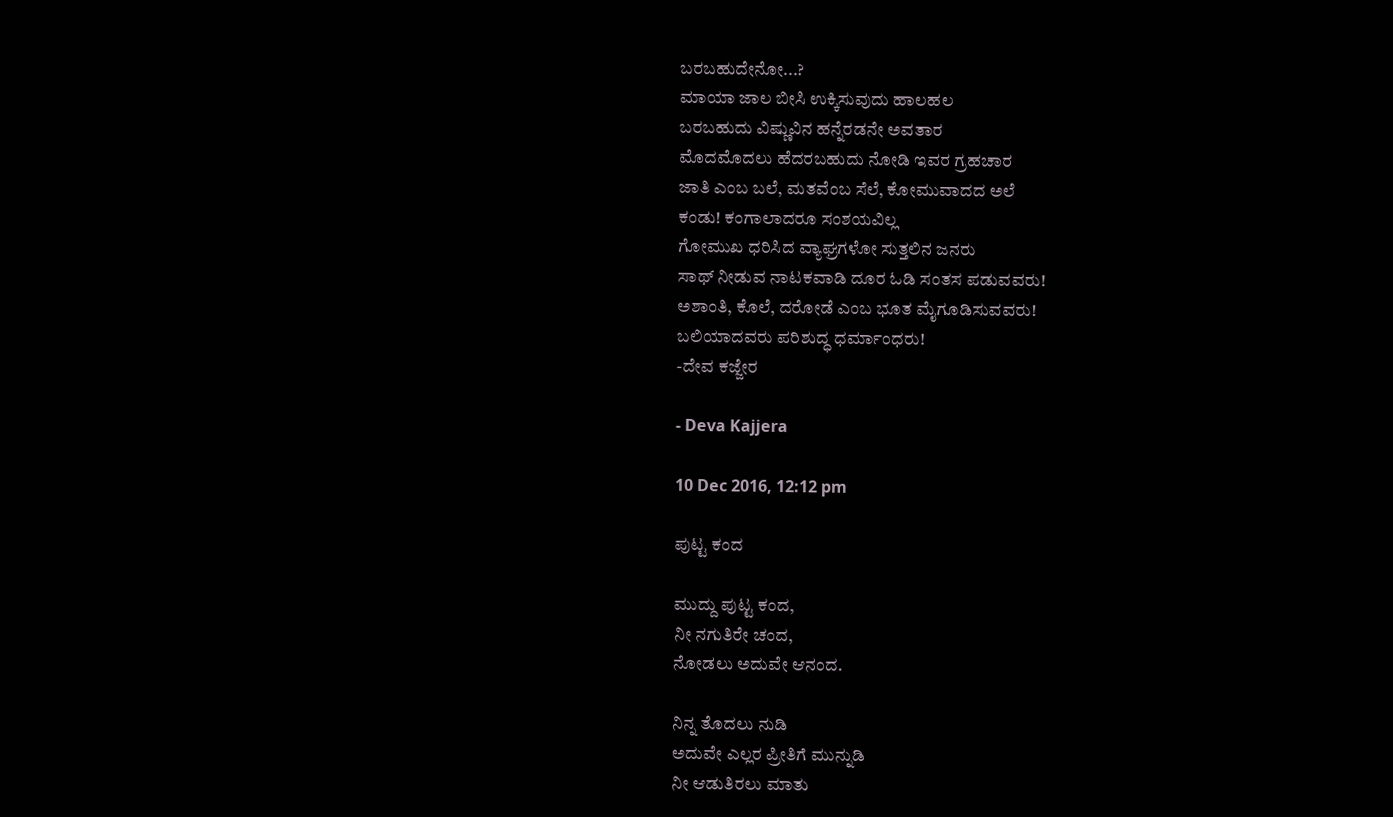ಬರಬಹುದೇನೋ...?
ಮಾಯಾ ಜಾಲ ಬೀಸಿ ಉಕ್ಕಿಸುವುದು ಹಾಲಹಲ
ಬರಬಹುದು ವಿಷ್ಣುವಿನ ಹನ್ನೆರಡನೇ ಅವತಾರ
ಮೊದಮೊದಲು ಹೆದರಬಹುದು ನೋಡಿ ಇವರ ಗ್ರಹಚಾರ
ಜಾತಿ ಎಂಬ ಬಲೆ, ಮತವೆಂಬ ಸೆಲೆ, ಕೋಮುವಾದದ ಅಲೆ
ಕಂಡು! ಕಂಗಾಲಾದರೂ ಸಂಶಯವಿಲ್ಲ
ಗೋಮುಖ ಧರಿಸಿದ ವ್ಯಾಘ್ರಗಳೋ ಸುತ್ತಲಿನ ಜನರು
ಸಾಥ್ ನೀಡುವ ನಾಟಕವಾಡಿ ದೂರ ಓಡಿ ಸಂತಸ ಪಡುವವರು!
ಅಶಾಂತಿ, ಕೊಲೆ, ದರೋಡೆ ಎಂಬ ಭೂತ ಮೈಗೂಡಿಸುವವರು!
ಬಲಿಯಾದವರು ಪರಿಶುದ್ಧ ಧರ್ಮಾಂಧರು!
-ದೇವ ಕಜ್ಜೇರ

- Deva Kajjera

10 Dec 2016, 12:12 pm

ಪುಟ್ಟ ಕಂದ

ಮುದ್ದು ಪುಟ್ಟ ಕಂದ,
ನೀ ನಗುತಿರೇ ಚಂದ,
ನೋಡಲು ಅದುವೇ ಆನಂದ.

ನಿನ್ನ ತೊದಲು ನುಡಿ
ಅದುವೇ ಎಲ್ಲರ ಪ್ರೀತಿಗೆ ಮುನ್ನುಡಿ
ನೀ ಆಡುತಿರಲು ಮಾತು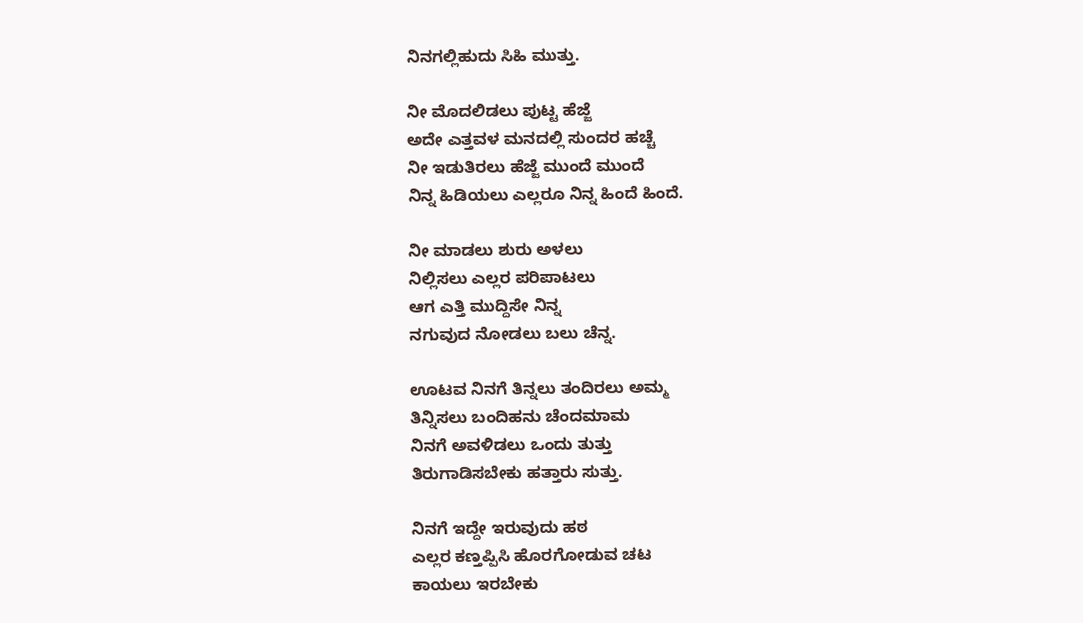ನಿನಗಲ್ಲಿಹುದು ಸಿಹಿ ಮುತ್ತು.

ನೀ ಮೊದಲಿಡಲು ಪುಟ್ಟ ಹೆಜ್ಜೆ
ಅದೇ ಎತ್ತವಳ ಮನದಲ್ಲಿ ಸುಂದರ ಹಚ್ಚೆ
ನೀ ಇಡುತಿರಲು ಹೆಜ್ಜೆ ಮುಂದೆ ಮುಂದೆ
ನಿನ್ನ ಹಿಡಿಯಲು ಎಲ್ಲರೂ ನಿನ್ನ ಹಿಂದೆ ಹಿಂದೆ.

ನೀ ಮಾಡಲು ಶುರು ಅಳಲು
ನಿಲ್ಲಿಸಲು ಎಲ್ಲರ ಪರಿಪಾಟಲು
ಆಗ ಎತ್ತಿ ಮುದ್ದಿಸೇ ನಿನ್ನ
ನಗುವುದ ನೋಡಲು ಬಲು ಚೆನ್ನ.

ಊಟವ ನಿನಗೆ ತಿನ್ನಲು ತಂದಿರಲು ಅಮ್ಮ
ತಿನ್ನಿಸಲು ಬಂದಿಹನು ಚೆಂದಮಾಮ
ನಿನಗೆ ಅವಳಿಡಲು ಒಂದು ತುತ್ತು
ತಿರುಗಾಡಿಸಬೇಕು ಹತ್ತಾರು ಸುತ್ತು.

ನಿನಗೆ ಇದ್ದೇ ಇರುವುದು ಹಠ
ಎಲ್ಲರ ಕಣ್ತಪ್ಪಿಸಿ ಹೊರಗೋಡುವ ಚಟ
ಕಾಯಲು ಇರಬೇಕು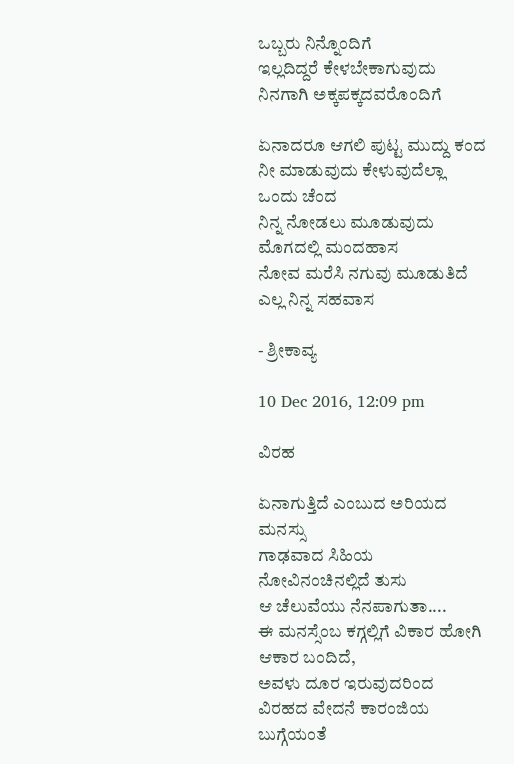ಒಬ್ಬರು ನಿನ್ನೊಂದಿಗೆ
ಇಲ್ಲದಿದ್ದರೆ ಕೇಳಬೇಕಾಗುವುದು ನಿನಗಾಗಿ ಅಕ್ಕಪಕ್ಕದವರೊಂದಿಗೆ

ಏನಾದರೂ ಆಗಲಿ ಪುಟ್ಟ ಮುದ್ದು ಕಂದ
ನೀ ಮಾಡುವುದು ಕೇಳುವುದೆಲ್ಲಾ ಒಂದು ಚೆಂದ
ನಿನ್ನ ನೋಡಲು ಮೂಡುವುದು ಮೊಗದಲ್ಲಿ ಮಂದಹಾಸ
ನೋವ ಮರೆಸಿ ನಗುವು ಮೂಡುತಿದೆ ಎಲ್ಲ ನಿನ್ನ ಸಹವಾಸ

- ಶ್ರೀಕಾವ್ಯ

10 Dec 2016, 12:09 pm

ವಿರಹ

ಏನಾಗುತ್ತಿದೆ ಎಂಬುದ ಅರಿಯದ ಮನಸ್ಸು
ಗಾಢವಾದ ಸಿಹಿಯ ನೋವಿನಂಚಿನಲ್ಲಿದೆ ತುಸು
ಆ ಚೆಲುವೆಯು ನೆನಪಾಗುತಾ....
ಈ ಮನಸ್ಸೆಂಬ ಕಗ್ಗಲ್ಲಿಗೆ ವಿಕಾರ ಹೋಗಿ ಆಕಾರ ಬಂದಿದೆ,
ಅವಳು ದೂರ ಇರುವುದರಿಂದ
ವಿರಹದ ವೇದನೆ ಕಾರಂಜಿಯ ಬುಗ್ಗೆಯಂತೆ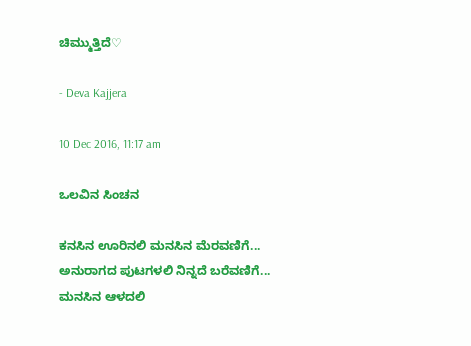ಚಿಮ್ಮುತ್ತಿದೆ♡

- Deva Kajjera

10 Dec 2016, 11:17 am

ಒಲವಿನ ಸಿಂಚನ

ಕನಸಿನ ಊರಿನಲಿ ಮನಸಿನ ಮೆರವಣಿಗೆ...
ಅನುರಾಗದ ಪುಟಗಳಲಿ ನಿನ್ನದೆ ಬರೆವಣಿಗೆ...
ಮನಸಿನ ಆಳದಲಿ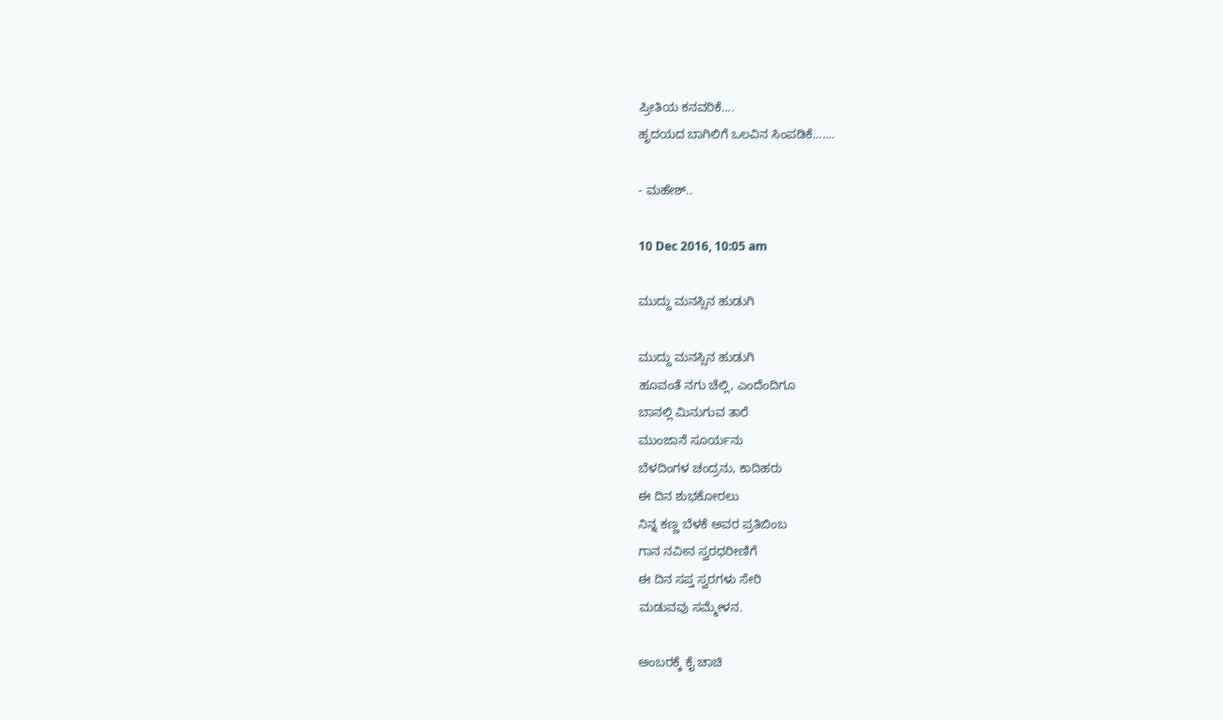ಪ್ರೀತಿಯ ಕನವರಿಕೆ....
ಹೃದಯದ ಬಾಗಿಲಿಗೆ ಒಲವಿನ ಸಿಂಪಡಿಕೆ.......

- ಮಹೇಶ್..

10 Dec 2016, 10:05 am

ಮುದ್ದು ಮನಸ್ಸಿನ ಹುಡುಗಿ

ಮುದ್ದು ಮನಸ್ಸಿನ ಹುಡುಗಿ
ಹೂವಂತೆ ನಗು ಚೆಲ್ಲಿ, ಎಂದೆಂದಿಗೂ
ಬಾನಲ್ಲಿ ಮಿನುಗುವ ತಾರೆ
ಮುಂಜಾನೆ ಸೂರ್ಯನು
ಬೆಳದಿಂಗಳ ಚಂದ್ರನು, ಕಾದಿಹರು
ಈ ದಿನ ಶುಭಕೋರಲು
ನಿನ್ನ ಕಣ್ಣ ಬೆಳಕೆ ಅವರ ಪ್ರತಿಬಿಂಬ
ಗಾನ ನವೀನ ಸ್ವರಧರೀಣಿಗೆ
ಈ ದಿನ ಸಪ್ತ ಸ್ವರಗಳು ಸೇರಿ
ಮಡುವವು ಸಮ್ಮೇಳನ.

ಅಂಬರಕ್ಕೆ ಕೈ ಚಾಚಿ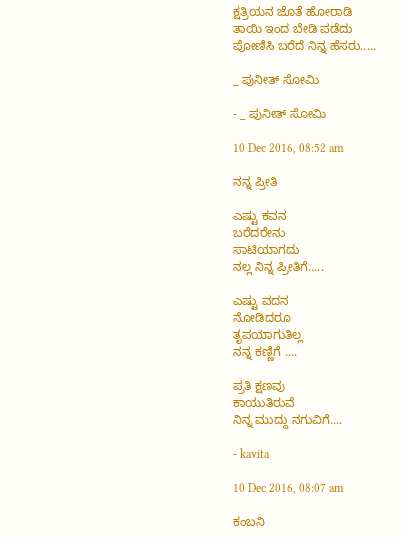ಕ್ಷತ್ರಿಯನ ಜೊತೆ ಹೋರಾಡಿ
ತಾಯಿ ಇಂದ ಬೇಡಿ ಪಡೆದು
ಪೋಣಿಸಿ ಬರೆದೆ ನಿನ್ನ ಹೆಸರು.....

_ ಪುನೀತ್ ಸೋಮಿ

- _ ಪುನೀತ್ ಸೋಮಿ

10 Dec 2016, 08:52 am

ನನ್ನ ಪ್ರೀತಿ

ಎಷ್ಟು ಕವನ
ಬರೆದರೇನು
ಸಾಟಿಯಾಗದು
ನಲ್ಲ ನಿನ್ನ ಪ್ರೀತಿಗೆ.....

ಎಷ್ಟು ವದನ
ನೋಡಿದರೂ
ತೃಪಯಾಗುತಿಲ್ಲ
ನನ್ನ ಕಣ್ಣಿಗೆ ....

ಪ್ರತಿ ಕ್ಷಣವು
ಕಾಯುತಿರುವೆ
ನಿನ್ನ ಮುದ್ದು ನಗುವಿಗೆ....

- kavita

10 Dec 2016, 08:07 am

ಕಂಬನಿ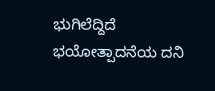ಭುಗಿಲೆದ್ದಿದೆ ಭಯೋತ್ಪಾದನೆಯ ದನಿ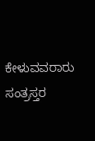ಕೇಳುವವರಾರು ಸಂತ್ರಸ್ತರ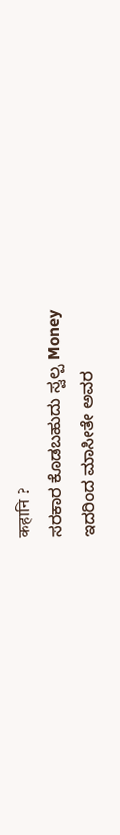कहानि ?
ಸರಕಾರ ಕೊಡಬಹುದು ಸ್ವಲ್ಪ Money
ಇದರಿಂದ ಮಾಸೀತೇ ಅವರ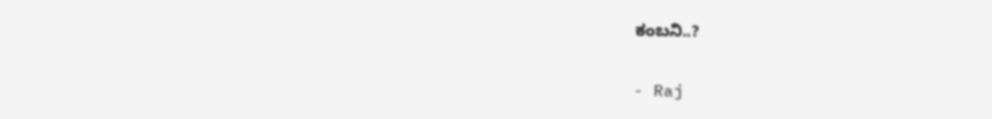ಕಂಬನಿ..?

- Raj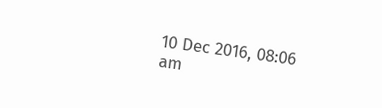10 Dec 2016, 08:06 am